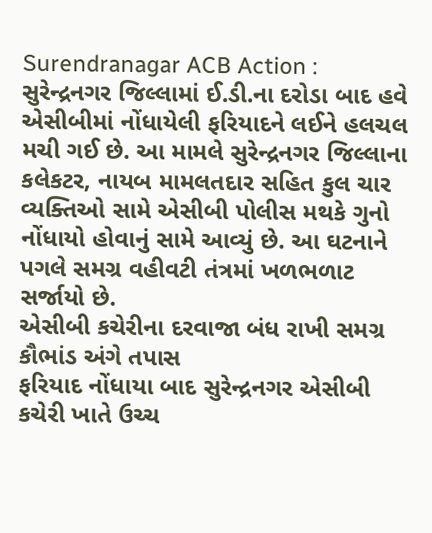Surendranagar ACB Action : સુરેન્દ્રનગર જિલ્લામાં ઈ.ડી.ના દરોડા બાદ હવે એસીબીમાં નોંધાયેલી ફરિયાદને લઈને હલચલ મચી ગઈ છે. આ મામલે સુરેન્દ્રનગર જિલ્લાના કલેકટર, નાયબ મામલતદાર સહિત કુલ ચાર વ્યક્તિઓ સામે એસીબી પોલીસ મથકે ગુનો નોંધાયો હોવાનું સામે આવ્યું છે. આ ઘટનાને પગલે સમગ્ર વહીવટી તંત્રમાં ખળભળાટ સર્જાયો છે.
એસીબી કચેરીના દરવાજા બંધ રાખી સમગ્ર કૌભાંડ અંગે તપાસ
ફરિયાદ નોંધાયા બાદ સુરેન્દ્રનગર એસીબી કચેરી ખાતે ઉચ્ચ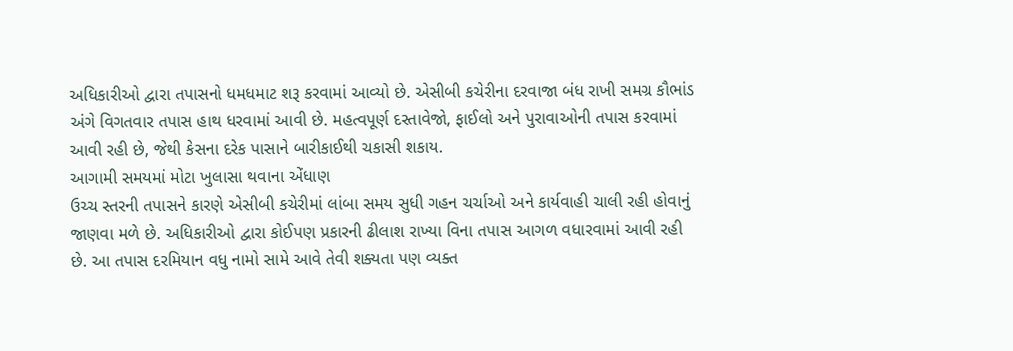અધિકારીઓ દ્વારા તપાસનો ધમધમાટ શરૂ કરવામાં આવ્યો છે. એસીબી કચેરીના દરવાજા બંધ રાખી સમગ્ર કૌભાંડ અંગે વિગતવાર તપાસ હાથ ધરવામાં આવી છે. મહત્વપૂર્ણ દસ્તાવેજો, ફાઈલો અને પુરાવાઓની તપાસ કરવામાં આવી રહી છે, જેથી કેસના દરેક પાસાને બારીકાઈથી ચકાસી શકાય.
આગામી સમયમાં મોટા ખુલાસા થવાના એંધાણ
ઉચ્ચ સ્તરની તપાસને કારણે એસીબી કચેરીમાં લાંબા સમય સુધી ગહન ચર્ચાઓ અને કાર્યવાહી ચાલી રહી હોવાનું જાણવા મળે છે. અધિકારીઓ દ્વારા કોઈપણ પ્રકારની ઢીલાશ રાખ્યા વિના તપાસ આગળ વધારવામાં આવી રહી છે. આ તપાસ દરમિયાન વધુ નામો સામે આવે તેવી શક્યતા પણ વ્યક્ત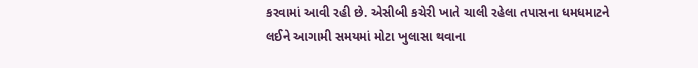કરવામાં આવી રહી છે. એસીબી કચેરી ખાતે ચાલી રહેલા તપાસના ધમધમાટને લઈને આગામી સમયમાં મોટા ખુલાસા થવાના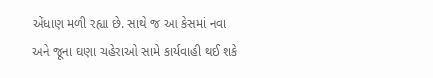એંધાણ મળી રહ્યા છે. સાથે જ આ કેસમાં નવા અને જૂના ઘણા ચહેરાઓ સામે કાર્યવાહી થઈ શકે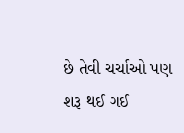છે તેવી ચર્ચાઓ પણ શરૂ થઈ ગઈ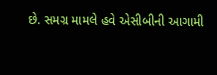છે. સમગ્ર મામલે હવે એસીબીની આગામી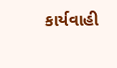કાર્યવાહી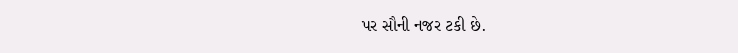પર સૌની નજર ટકી છે.